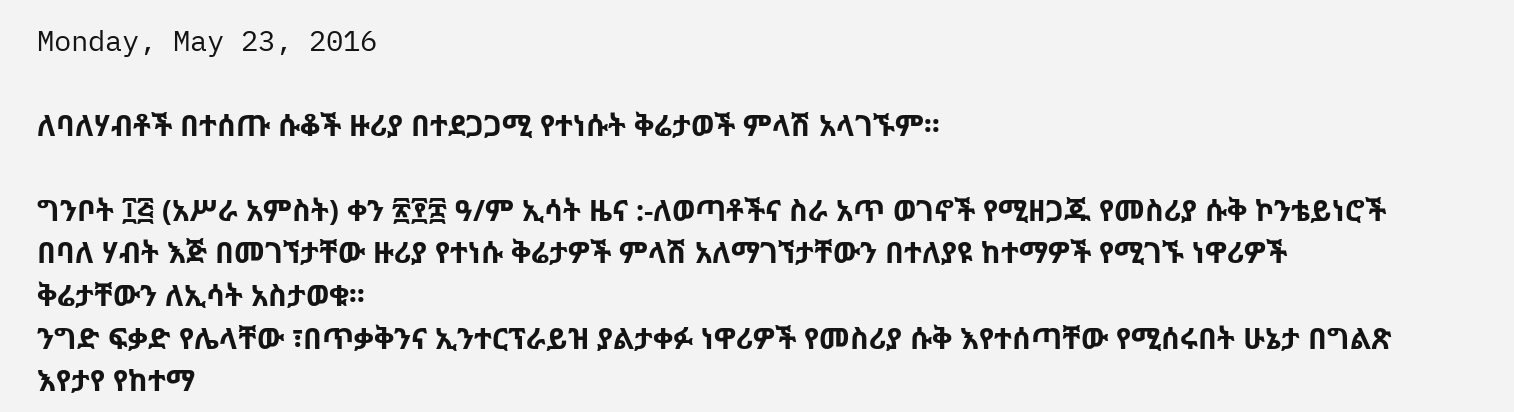Monday, May 23, 2016

ለባለሃብቶች በተሰጡ ሱቆች ዙሪያ በተደጋጋሚ የተነሱት ቅሬታወች ምላሽ አላገኙም፡፡

ግንቦት ፲፭ (አሥራ አምስት) ቀን ፳፻፰ ዓ/ም ኢሳት ዜና :-ለወጣቶችና ስራ አጥ ወገኖች የሚዘጋጁ የመስሪያ ሱቅ ኮንቴይነሮች በባለ ሃብት እጅ በመገኘታቸው ዙሪያ የተነሱ ቅሬታዎች ምላሽ አለማገኘታቸውን በተለያዩ ከተማዎች የሚገኙ ነዋሪዎች ቅሬታቸውን ለኢሳት አስታወቁ፡፡
ንግድ ፍቃድ የሌላቸው ፣በጥቃቅንና ኢንተርፕራይዝ ያልታቀፉ ነዋሪዎች የመስሪያ ሱቅ እየተሰጣቸው የሚሰሩበት ሁኔታ በግልጽ እየታየ የከተማ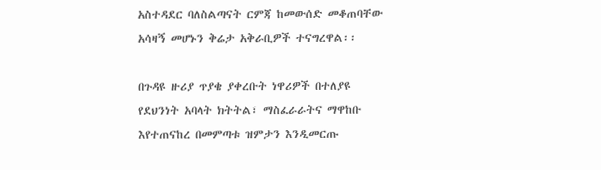አስተዳደር ባለስልጣናት ርምጃ ከመውሰድ መቆጠባቸው አሳዛኝ መሆኑን ቅሬታ አቅራቢዎች ተናግረዋል፡፡

በጉዳዩ ዙሪያ ጥያቄ ያቀረቡት ነዋሪዎች በተለያዩ የደህንነት አባላት ክትትል፣ ማስፈራራትና ማዋከቡ እየተጠናከረ በመምጣቱ ዝምታን እንዲመርጡ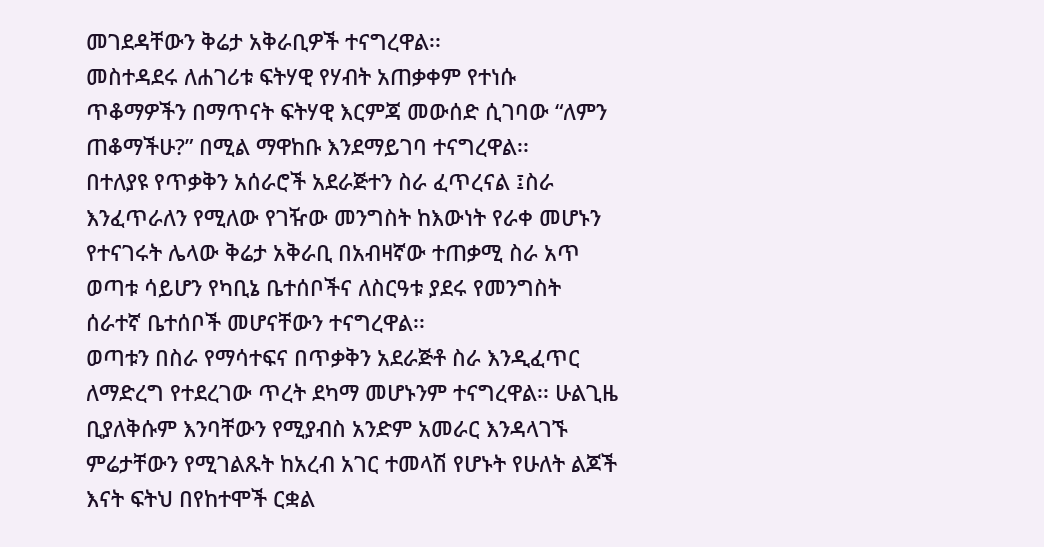መገደዳቸውን ቅሬታ አቅራቢዎች ተናግረዋል፡፡
መስተዳደሩ ለሐገሪቱ ፍትሃዊ የሃብት አጠቃቀም የተነሱ ጥቆማዎችን በማጥናት ፍትሃዊ እርምጃ መውሰድ ሲገባው “ለምን ጠቆማችሁ?” በሚል ማዋከቡ እንደማይገባ ተናግረዋል፡፡
በተለያዩ የጥቃቅን አሰራሮች አደራጅተን ስራ ፈጥረናል ፤ስራ እንፈጥራለን የሚለው የገዥው መንግስት ከእውነት የራቀ መሆኑን የተናገሩት ሌላው ቅሬታ አቅራቢ በአብዛኛው ተጠቃሚ ስራ አጥ ወጣቱ ሳይሆን የካቢኔ ቤተሰቦችና ለስርዓቱ ያደሩ የመንግስት ሰራተኛ ቤተሰቦች መሆናቸውን ተናግረዋል፡፡
ወጣቱን በስራ የማሳተፍና በጥቃቅን አደራጅቶ ስራ እንዲፈጥር ለማድረግ የተደረገው ጥረት ደካማ መሆኑንም ተናግረዋል፡፡ ሁልጊዜ ቢያለቅሱም እንባቸውን የሚያብስ አንድም አመራር እንዳላገኙ ምሬታቸውን የሚገልጹት ከአረብ አገር ተመላሽ የሆኑት የሁለት ልጆች እናት ፍትህ በየከተሞች ርቋል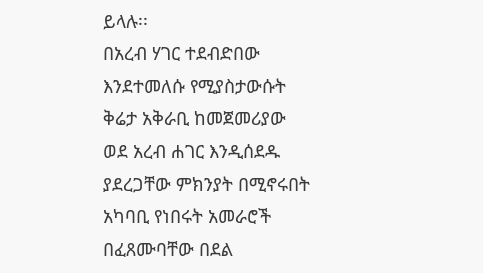ይላሉ፡፡
በአረብ ሃገር ተደብድበው እንደተመለሱ የሚያስታውሱት ቅሬታ አቅራቢ ከመጀመሪያው ወደ አረብ ሐገር እንዲሰደዱ ያደረጋቸው ምክንያት በሚኖሩበት አካባቢ የነበሩት አመራሮች በፈጸሙባቸው በደል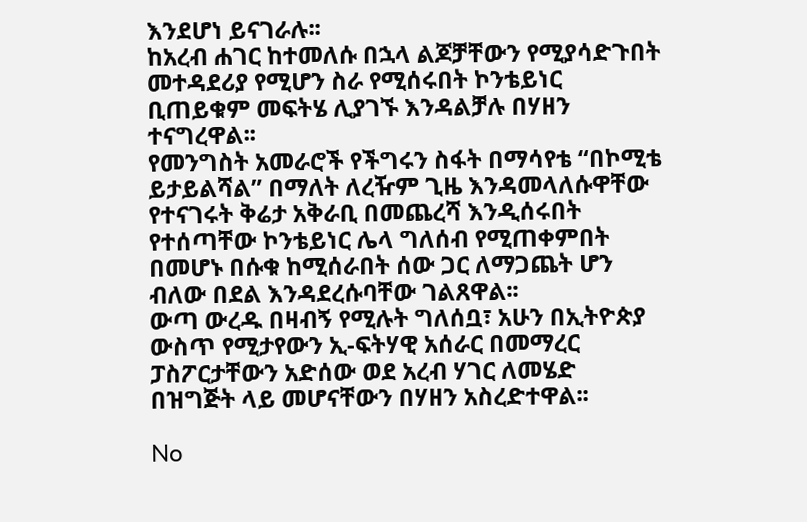እንደሆነ ይናገራሉ፡፡
ከአረብ ሐገር ከተመለሱ በኋላ ልጆቻቸውን የሚያሳድጉበት መተዳደሪያ የሚሆን ስራ የሚሰሩበት ኮንቴይነር ቢጠይቁም መፍትሄ ሊያገኙ እንዳልቻሉ በሃዘን ተናግረዋል፡፡
የመንግስት አመራሮች የችግሩን ስፋት በማሳየቴ “በኮሚቴ ይታይልሻል” በማለት ለረዥም ጊዜ እንዳመላለሱዋቸው የተናገሩት ቅሬታ አቅራቢ በመጨረሻ እንዲሰሩበት የተሰጣቸው ኮንቴይነር ሌላ ግለሰብ የሚጠቀምበት በመሆኑ በሱቁ ከሚሰራበት ሰው ጋር ለማጋጨት ሆን ብለው በደል እንዳደረሱባቸው ገልጸዋል፡፡
ውጣ ውረዱ በዛብኝ የሚሉት ግለሰቧ፣ አሁን በኢትዮጵያ ውስጥ የሚታየውን ኢ-ፍትሃዊ አሰራር በመማረር ፓስፖርታቸውን አድሰው ወደ አረብ ሃገር ለመሄድ በዝግጅት ላይ መሆናቸውን በሃዘን አስረድተዋል፡፡

No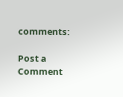comments:

Post a Comment